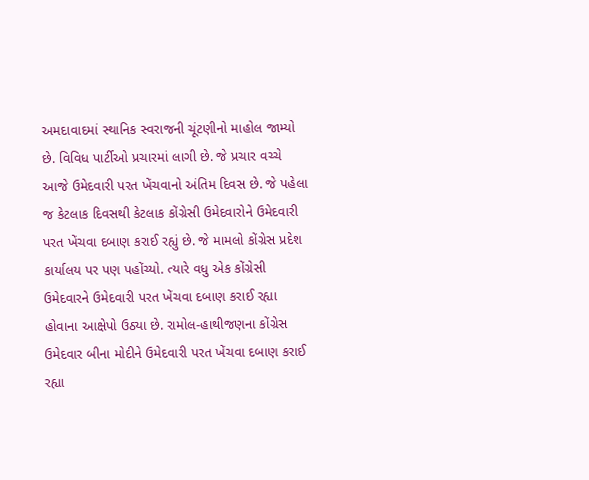અમદાવાદમાં સ્થાનિક સ્વરાજની ચૂંટણીનો માહોલ જામ્યો છે. વિવિધ પાર્ટીઓ પ્રચારમાં લાગી છે. જે પ્રચાર વચ્ચે આજે ઉમેદવારી પરત ખેંચવાનો અંતિમ દિવસ છે. જે પહેલા જ કેટલાક દિવસથી કેટલાક કોંગ્રેસી ઉમેદવારોને ઉમેદવારી પરત ખેંચવા દબાણ કરાઈ રહ્યું છે. જે મામલો કોંગ્રેસ પ્રદેશ કાર્યાલય પર પણ પહોંચ્યો. ત્યારે વધુ એક કોંગ્રેસી ઉમેદવારને ઉમેદવારી પરત ખેંચવા દબાણ કરાઈ રહ્યા હોવાના આક્ષેપો ઉઠ્યા છે. રામોલ-હાથીજણના કોંગ્રેસ ઉમેદવાર બીના મોદીને ઉમેદવારી પરત ખેંચવા દબાણ કરાઈ રહ્યા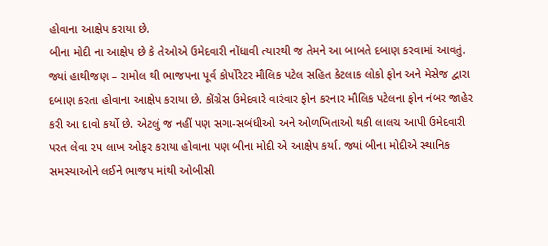હોવાના આક્ષેપ કરાયા છે.
બીના મોદી ના આક્ષેપ છે કે તેઓએ ઉમેદવારી નોંધાવી ત્યારથી જ તેમને આ બાબતે દબાણ કરવામાં આવતું. જ્યાં હાથીજણ – રામોલ થી ભાજપના પૂર્વ કોર્પોરેટર મૌલિક પટેલ સહિત કેટલાક લોકો ફોન અને મેસેજ દ્વારા દબાણ કરતા હોવાના આક્ષેપ કરાયા છે. કોંગ્રેસ ઉમેદવારે વારંવાર ફોન કરનાર મૌલિક પટેલના ફોન નંબર જાહેર કરી આ દાવો કર્યો છે. એટલું જ નહીં પણ સગા-સબંધીઓ અને ઓળખિતાઓ થકી લાલચ આપી ઉમેદવારી પરત લેવા ૨૫ લાખ ઓફર કરાયા હોવાના પણ બીના મોદી એ આક્ષેપ કર્યા. જ્યાં બીના મોદીએ સ્થાનિક સમસ્યાઓને લઈને ભાજપ માંથી ઓબીસી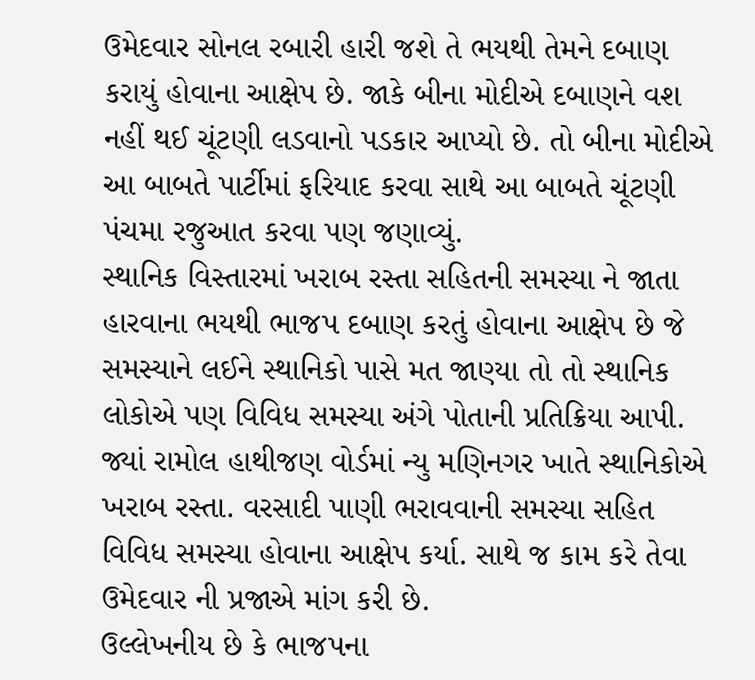ઉમેદવાર સોનલ રબારી હારી જશે તે ભયથી તેમને દબાણ કરાયું હોવાના આક્ષેપ છે. જાકે બીના મોદીએ દબાણને વશ નહીં થઈ ચૂંટણી લડવાનો પડકાર આપ્યો છે. તો બીના મોદીએ આ બાબતે પાર્ટીમાં ફરિયાદ કરવા સાથે આ બાબતે ચૂંટણી પંચમા રજુઆત કરવા પણ જણાવ્યું.
સ્થાનિક વિસ્તારમાં ખરાબ રસ્તા સહિતની સમસ્યા ને જાતા હારવાના ભયથી ભાજપ દબાણ કરતું હોવાના આક્ષેપ છે જે સમસ્યાને લઈને સ્થાનિકો પાસે મત જાણ્યા તો તો સ્થાનિક લોકોએ પણ વિવિધ સમસ્યા અંગે પોતાની પ્રતિક્રિયા આપી. જ્યાં રામોલ હાથીજણ વોર્ડમાં ન્યુ મણિનગર ખાતે સ્થાનિકોએ ખરાબ રસ્તા. વરસાદી પાણી ભરાવવાની સમસ્યા સહિત વિવિધ સમસ્યા હોવાના આક્ષેપ કર્યા. સાથે જ કામ કરે તેવા ઉમેદવાર ની પ્રજાએ માંગ કરી છે.
ઉલ્લેખનીય છે કે ભાજપના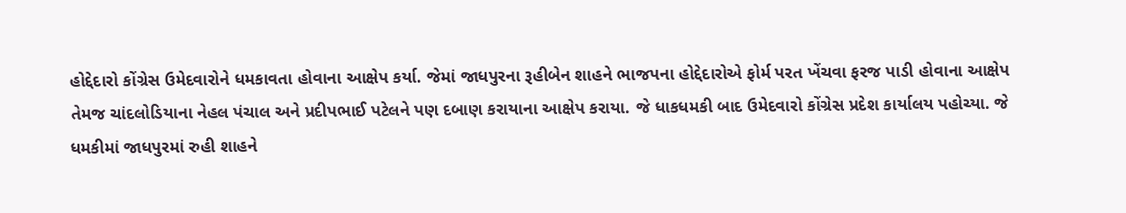હોદ્દેદારો કોંગ્રેસ ઉમેદવારોને ધમકાવતા હોવાના આક્ષેપ કર્યા. જેમાં જાધપુરના રૂહીબેન શાહને ભાજપના હોદ્દેદારોએ ફોર્મ પરત ખેંચવા ફરજ પાડી હોવાના આક્ષેપ તેમજ ચાંદલોડિયાના નેહલ પંચાલ અને પ્રદીપભાઈ પટેલને પણ દબાણ કરાયાના આક્ષેપ કરાયા. જે ધાકધમકી બાદ ઉમેદવારો કોંગ્રેસ પ્રદેશ કાર્યાલય પહોચ્યા. જે ધમકીમાં જાધપુરમાં રુહી શાહને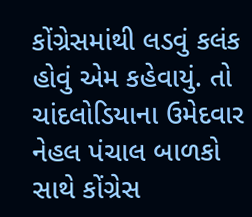કોંગ્રેસમાંથી લડવું કલંક હોવું એમ કહેવાયું. તો ચાંદલોડિયાના ઉમેદવાર નેહલ પંચાલ બાળકો સાથે કોંગ્રેસ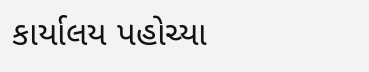કાર્યાલય પહોચ્યા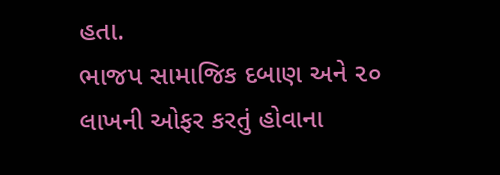હતા.
ભાજપ સામાજિક દબાણ અને ૨૦ લાખની ઓફર કરતું હોવાના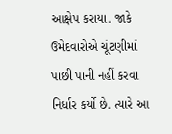આક્ષેપ કરાયા. જાકે ઉમેદવારોએ ચૂંટણીમાં પાછી પાની નહીં કરવા નિર્ધાર કર્યો છે. ત્યારે આ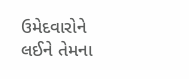ઉમેદવારોને લઈને તેમના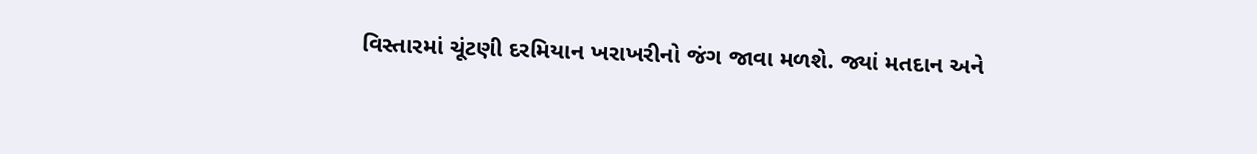વિસ્તારમાં ચૂંટણી દરમિયાન ખરાખરીનો જંગ જાવા મળશે. જ્યાં મતદાન અને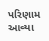પરિણામ આવ્યા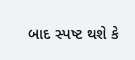બાદ સ્પષ્ટ થશે કે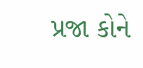પ્રજા કોને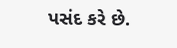પસંદ કરે છે.